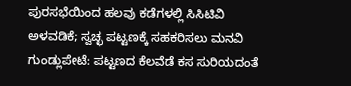ಪುರಸಭೆಯಿಂದ ಹಲವು ಕಡೆಗಳಲ್ಲಿ ಸಿಸಿಟಿವಿ ಅಳವಡಿಕೆ; ಸ್ವಚ್ಛ ಪಟ್ಟಣಕ್ಕೆ ಸಹಕರಿಸಲು ಮನವಿ
ಗುಂಡ್ಲುಪೇಟೆ: ಪಟ್ಟಣದ ಕೆಲವೆಡೆ ಕಸ ಸುರಿಯದಂತೆ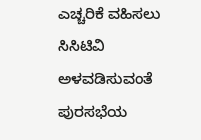ಎಚ್ಚರಿಕೆ ವಹಿಸಲು ಸಿಸಿಟಿವಿ ಅಳವಡಿಸುವಂತೆ ಪುರಸಭೆಯ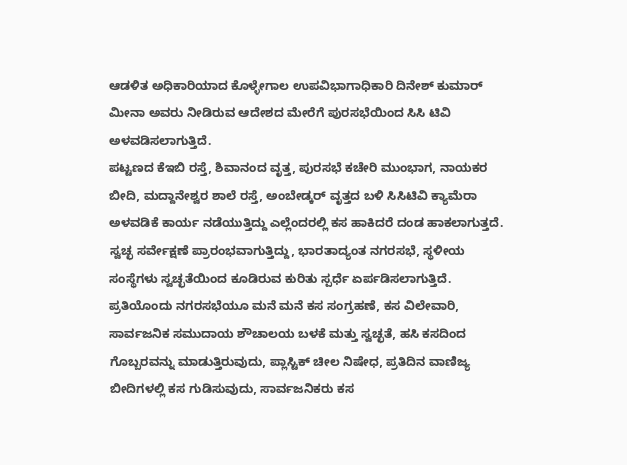ಆಡಳಿತ ಅಧಿಕಾರಿಯಾದ ಕೊಳ್ಳೇಗಾಲ ಉಪವಿಭಾಗಾಧಿಕಾರಿ ದಿನೇಶ್ ಕುಮಾರ್ ಮೀನಾ ಅವರು ನೀಡಿರುವ ಆದೇಶದ ಮೇರೆಗೆ ಪುರಸಭೆಯಿಂದ ಸಿಸಿ ಟಿವಿ ಅಳವಡಿಸಲಾಗುತ್ತಿದೆ.
ಪಟ್ಟಣದ ಕೆಇಬಿ ರಸ್ತೆ, ಶಿವಾನಂದ ವೃತ್ತ, ಪುರಸಭೆ ಕಚೇರಿ ಮುಂಭಾಗ, ನಾಯಕರ ಬೀದಿ, ಮದ್ದಾನೇಶ್ವರ ಶಾಲೆ ರಸ್ತೆ, ಅಂಬೇಡ್ಕರ್ ವೃತ್ತದ ಬಳಿ ಸಿಸಿಟಿವಿ ಕ್ಯಾಮೆರಾ ಅಳವಡಿಕೆ ಕಾರ್ಯ ನಡೆಯುತ್ತಿದ್ದು ಎಲ್ಲೆಂದರಲ್ಲಿ ಕಸ ಹಾಕಿದರೆ ದಂಡ ಹಾಕಲಾಗುತ್ತದೆ.
ಸ್ವಚ್ಛ ಸರ್ವೇಕ್ಷಣೆ ಪ್ರಾರಂಭವಾಗುತ್ತಿದ್ದು, ಭಾರತಾದ್ಯಂತ ನಗರಸಭೆ, ಸ್ಥಳೀಯ ಸಂಸ್ಥೆಗಳು ಸ್ವಚ್ಛತೆಯಿಂದ ಕೂಡಿರುವ ಕುರಿತು ಸ್ಪರ್ಧೆ ಏರ್ಪಡಿಸಲಾಗುತ್ತಿದೆ. ಪ್ರತಿಯೊಂದು ನಗರಸಭೆಯೂ ಮನೆ ಮನೆ ಕಸ ಸಂಗ್ರಹಣೆ, ಕಸ ವಿಲೇವಾರಿ, ಸಾರ್ವಜನಿಕ ಸಮುದಾಯ ಶೌಚಾಲಯ ಬಳಕೆ ಮತ್ತು ಸ್ವಚ್ಛತೆ, ಹಸಿ ಕಸದಿಂದ ಗೊಬ್ಬರವನ್ನು ಮಾಡುತ್ತಿರುವುದು, ಪ್ಲಾಸ್ಟಿಕ್ ಚೀಲ ನಿಷೇಧ, ಪ್ರತಿದಿನ ವಾಣಿಜ್ಯ ಬೀದಿಗಳಲ್ಲಿ ಕಸ ಗುಡಿಸುವುದು, ಸಾರ್ವಜನಿಕರು ಕಸ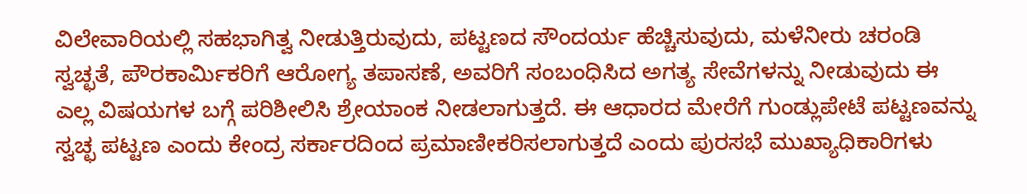ವಿಲೇವಾರಿಯಲ್ಲಿ ಸಹಭಾಗಿತ್ವ ನೀಡುತ್ತಿರುವುದು, ಪಟ್ಟಣದ ಸೌಂದರ್ಯ ಹೆಚ್ಚಿಸುವುದು, ಮಳೆನೀರು ಚರಂಡಿ ಸ್ವಚ್ಛತೆ, ಪೌರಕಾರ್ಮಿಕರಿಗೆ ಆರೋಗ್ಯ ತಪಾಸಣೆ, ಅವರಿಗೆ ಸಂಬಂಧಿಸಿದ ಅಗತ್ಯ ಸೇವೆಗಳನ್ನು ನೀಡುವುದು ಈ ಎಲ್ಲ ವಿಷಯಗಳ ಬಗ್ಗೆ ಪರಿಶೀಲಿಸಿ ಶ್ರೇಯಾಂಕ ನೀಡಲಾಗುತ್ತದೆ. ಈ ಆಧಾರದ ಮೇರೆಗೆ ಗುಂಡ್ಲುಪೇಟೆ ಪಟ್ಟಣವನ್ನು ಸ್ವಚ್ಛ ಪಟ್ಟಣ ಎಂದು ಕೇಂದ್ರ ಸರ್ಕಾರದಿಂದ ಪ್ರಮಾಣೀಕರಿಸಲಾಗುತ್ತದೆ ಎಂದು ಪುರಸಭೆ ಮುಖ್ಯಾಧಿಕಾರಿಗಳು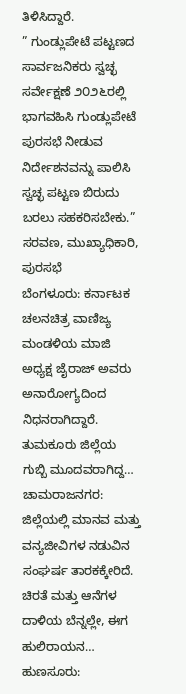ತಿಳಿಸಿದ್ದಾರೆ.
” ಗುಂಡ್ಲುಪೇಟೆ ಪಟ್ಟಣದ ಸಾರ್ವಜನಿಕರು ಸ್ವಚ್ಛ ಸರ್ವೇಕ್ಷಣೆ ೨೦೨೬ರಲ್ಲಿ ಭಾಗವಹಿಸಿ ಗುಂಡ್ಲುಪೇಟೆ ಪುರಸಭೆ ನೀಡುವ ನಿರ್ದೇಶನವನ್ನು ಪಾಲಿಸಿ ಸ್ವಚ್ಛ ಪಟ್ಟಣ ಬಿರುದು ಬರಲು ಸಹಕರಿಸಬೇಕು.”
ಸರವಣ, ಮುಖ್ಯಾಧಿಕಾರಿ, ಪುರಸಭೆ
ಬೆಂಗಳೂರು: ಕರ್ನಾಟಕ ಚಲನಚಿತ್ರ ವಾಣಿಜ್ಯ ಮಂಡಳಿಯ ಮಾಜಿ ಅಧ್ಯಕ್ಷ ಜೈರಾಜ್ ಅವರು ಅನಾರೋಗ್ಯದಿಂದ ನಿಧನರಾಗಿದ್ದಾರೆ. ತುಮಕೂರು ಜಿಲ್ಲೆಯ ಗುಬ್ಬಿ ಮೂದವರಾಗಿದ್ದ…
ಚಾಮರಾಜನಗರ: ಜಿಲ್ಲೆಯಲ್ಲಿ ಮಾನವ ಮತ್ತು ವನ್ಯಜೀವಿಗಳ ನಡುವಿನ ಸಂಘರ್ಷ ತಾರಕಕ್ಕೇರಿದೆ. ಚಿರತೆ ಮತ್ತು ಆನೆಗಳ ದಾಳಿಯ ಬೆನ್ನಲ್ಲೇ, ಈಗ ಹುಲಿರಾಯನ…
ಹುಣಸೂರು: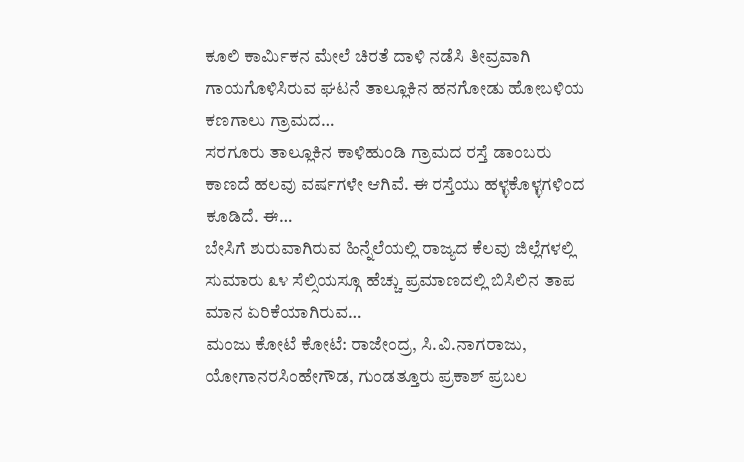ಕೂಲಿ ಕಾರ್ಮಿಕನ ಮೇಲೆ ಚಿರತೆ ದಾಳಿ ನಡೆಸಿ ತೀವ್ರವಾಗಿ ಗಾಯಗೊಳಿಸಿರುವ ಘಟನೆ ತಾಲ್ಲೂಕಿನ ಹನಗೋಡು ಹೋಬಳಿಯ ಕಣಗಾಲು ಗ್ರಾಮದ…
ಸರಗೂರು ತಾಲ್ಲೂಕಿನ ಕಾಳಿಹುಂಡಿ ಗ್ರಾಮದ ರಸ್ತೆ ಡಾಂಬರು ಕಾಣದೆ ಹಲವು ವರ್ಷಗಳೇ ಆಗಿವೆ. ಈ ರಸ್ತೆಯು ಹಳ್ಳಕೊಳ್ಳಗಳಿಂದ ಕೂಡಿದೆ. ಈ…
ಬೇಸಿಗೆ ಶುರುವಾಗಿರುವ ಹಿನ್ನೆಲೆಯಲ್ಲಿ ರಾಜ್ಯದ ಕೆಲವು ಜಿಲ್ಲೆಗಳಲ್ಲಿ ಸುಮಾರು ೩೪ ಸೆಲ್ಸಿಯಸ್ಗೂ ಹೆಚ್ಚು ಪ್ರಮಾಣದಲ್ಲಿ ಬಿಸಿಲಿನ ತಾಪ ಮಾನ ಏರಿಕೆಯಾಗಿರುವ…
ಮಂಜು ಕೋಟೆ ಕೋಟೆ: ರಾಜೇಂದ್ರ, ಸಿ.ವಿ.ನಾಗರಾಜು, ಯೋಗಾನರಸಿಂಹೇಗೌಡ, ಗುಂಡತ್ತೂರು ಪ್ರಕಾಶ್ ಪ್ರಬಲ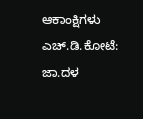ಆಕಾಂಕ್ಷಿಗಳು ಎಚ್.ಡಿ.ಕೋಟೆ: ಜಾ.ದಳ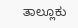ತಾಲ್ಲೂಕು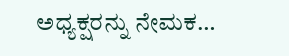ಅಧ್ಯಕ್ಷರನ್ನು ನೇಮಕ…